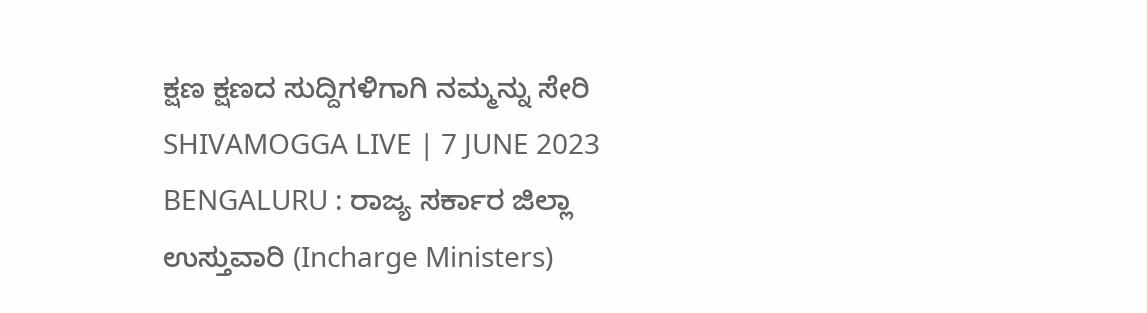ಕ್ಷಣ ಕ್ಷಣದ ಸುದ್ದಿಗಳಿಗಾಗಿ ನಮ್ಮನ್ನು ಸೇರಿ
SHIVAMOGGA LIVE | 7 JUNE 2023
BENGALURU : ರಾಜ್ಯ ಸರ್ಕಾರ ಜಿಲ್ಲಾ ಉಸ್ತುವಾರಿ (Incharge Ministers)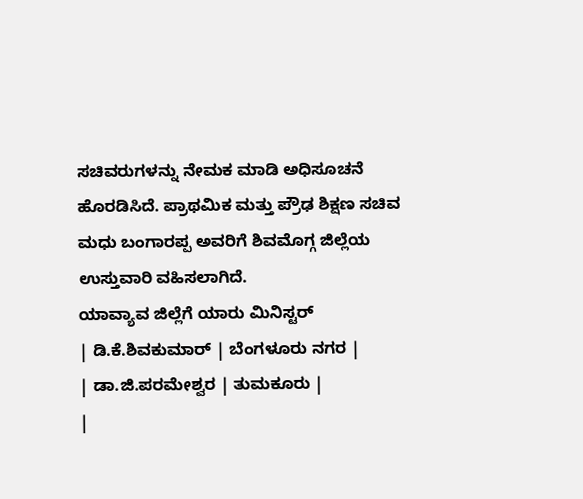ಸಚಿವರುಗಳನ್ನು ನೇಮಕ ಮಾಡಿ ಅಧಿಸೂಚನೆ ಹೊರಡಿಸಿದೆ. ಪ್ರಾಥಮಿಕ ಮತ್ತು ಪ್ರೌಢ ಶಿಕ್ಷಣ ಸಚಿವ ಮಧು ಬಂಗಾರಪ್ಪ ಅವರಿಗೆ ಶಿವಮೊಗ್ಗ ಜಿಲ್ಲೆಯ ಉಸ್ತುವಾರಿ ವಹಿಸಲಾಗಿದೆ.
ಯಾವ್ಯಾವ ಜಿಲ್ಲೆಗೆ ಯಾರು ಮಿನಿಸ್ಟರ್
| ಡಿ.ಕೆ.ಶಿವಕುಮಾರ್ | ಬೆಂಗಳೂರು ನಗರ |
| ಡಾ.ಜಿ.ಪರಮೇಶ್ವರ | ತುಮಕೂರು |
|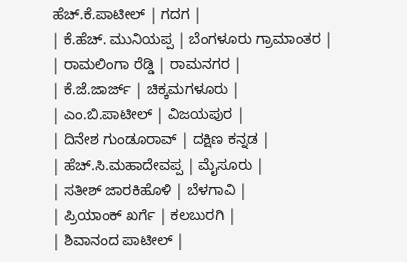ಹೆಚ್.ಕೆ.ಪಾಟೀಲ್ | ಗದಗ |
| ಕೆ.ಹೆಚ್. ಮುನಿಯಪ್ಪ | ಬೆಂಗಳೂರು ಗ್ರಾಮಾಂತರ |
| ರಾಮಲಿಂಗಾ ರೆಡ್ಡಿ | ರಾಮನಗರ |
| ಕೆ.ಜೆ.ಜಾರ್ಜ್ | ಚಿಕ್ಕಮಗಳೂರು |
| ಎಂ.ಬಿ.ಪಾಟೀಲ್ | ವಿಜಯಪುರ |
| ದಿನೇಶ ಗುಂಡೂರಾವ್ | ದಕ್ಷಿಣ ಕನ್ನಡ |
| ಹೆಚ್.ಸಿ.ಮಹಾದೇವಪ್ಪ | ಮೈಸೂರು |
| ಸತೀಶ್ ಜಾರಕಿಹೊಳಿ | ಬೆಳಗಾವಿ |
| ಪ್ರಿಯಾಂಕ್ ಖರ್ಗೆ | ಕಲಬುರಗಿ |
| ಶಿವಾನಂದ ಪಾಟೀಲ್ |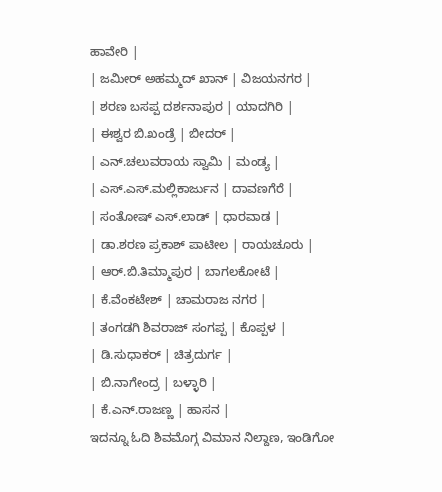ಹಾವೇರಿ |
| ಜಮೀರ್ ಅಹಮ್ಮದ್ ಖಾನ್ | ವಿಜಯನಗರ |
| ಶರಣ ಬಸಪ್ಪ ದರ್ಶನಾಪುರ | ಯಾದಗಿರಿ |
| ಈಶ್ವರ ಬಿ.ಖಂಡ್ರೆ | ಬೀದರ್ |
| ಎನ್.ಚಲುವರಾಯ ಸ್ವಾಮಿ | ಮಂಡ್ಯ |
| ಎಸ್.ಎಸ್.ಮಲ್ಲಿಕಾರ್ಜುನ | ದಾವಣಗೆರೆ |
| ಸಂತೋಷ್ ಎಸ್.ಲಾಡ್ | ಧಾರವಾಡ |
| ಡಾ.ಶರಣ ಪ್ರಕಾಶ್ ಪಾಟೀಲ | ರಾಯಚೂರು |
| ಆರ್.ಬಿ.ತಿಮ್ಮಾಪುರ | ಬಾಗಲಕೋಟೆ |
| ಕೆ.ವೆಂಕಟೇಶ್ | ಚಾಮರಾಜ ನಗರ |
| ತಂಗಡಗಿ ಶಿವರಾಜ್ ಸಂಗಪ್ಪ | ಕೊಪ್ಪಳ |
| ಡಿ.ಸುಧಾಕರ್ | ಚಿತ್ರದುರ್ಗ |
| ಬಿ.ನಾಗೇಂದ್ರ | ಬಳ್ಳಾರಿ |
| ಕೆ.ಎನ್.ರಾಜಣ್ಣ | ಹಾಸನ |
ಇದನ್ನೂ ಓದಿ ಶಿವಮೊಗ್ಗ ವಿಮಾನ ನಿಲ್ದಾಣ, ಇಂಡಿಗೋ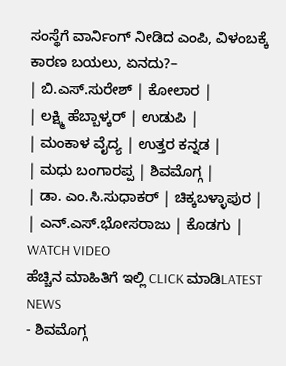ಸಂಸ್ಥೆಗೆ ವಾರ್ನಿಂಗ್ ನೀಡಿದ ಎಂಪಿ, ವಿಳಂಬಕ್ಕೆ ಕಾರಣ ಬಯಲು, ಏನದು?–
| ಬಿ.ಎಸ್.ಸುರೇಶ್ | ಕೋಲಾರ |
| ಲಕ್ಷ್ಮಿ ಹೆಬ್ಬಾಳ್ಕರ್ | ಉಡುಪಿ |
| ಮಂಕಾಳ ವೈದ್ಯ | ಉತ್ತರ ಕನ್ನಡ |
| ಮಧು ಬಂಗಾರಪ್ಪ | ಶಿವಮೊಗ್ಗ |
| ಡಾ. ಎಂ.ಸಿ.ಸುಧಾಕರ್ | ಚಿಕ್ಕಬಳ್ಳಾಪುರ |
| ಎನ್.ಎಸ್.ಭೋಸರಾಜು | ಕೊಡಗು |
WATCH VIDEO
ಹೆಚ್ಚಿನ ಮಾಹಿತಿಗೆ ಇಲ್ಲಿ CLICK ಮಾಡಿLATEST NEWS
- ಶಿವಮೊಗ್ಗ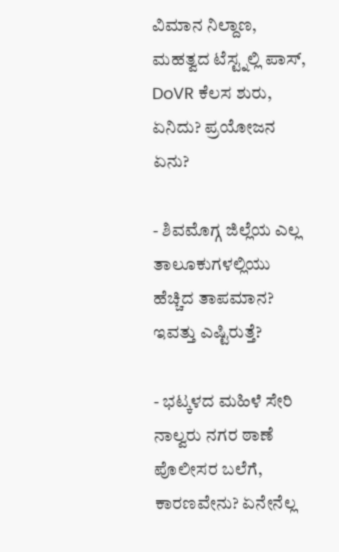ವಿಮಾನ ನಿಲ್ದಾಣ, ಮಹತ್ವದ ಟೆಸ್ಟ್ನಲ್ಲಿ ಪಾಸ್, DoVR ಕೆಲಸ ಶುರು, ಏನಿದು? ಪ್ರಯೋಜನ ಏನು?

- ಶಿವಮೊಗ್ಗ ಜಿಲ್ಲೆಯ ಎಲ್ಲ ತಾಲೂಕುಗಳಲ್ಲಿಯು ಹೆಚ್ಚಿದ ತಾಪಮಾನ? ಇವತ್ತು ಎಷ್ಟಿರುತ್ತೆ?

- ಭಟ್ಕಳದ ಮಹಿಳೆ ಸೇರಿ ನಾಲ್ವರು ನಗರ ಠಾಣೆ ಪೊಲೀಸರ ಬಲೆಗೆ, ಕಾರಣವೇನು? ಏನೇನೆಲ್ಲ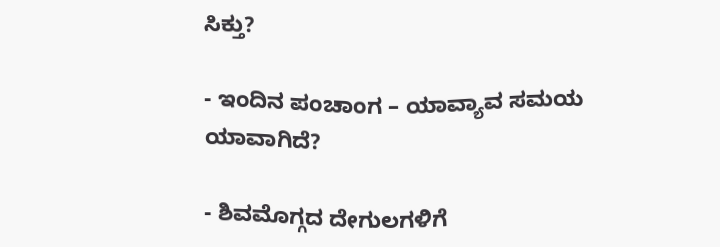ಸಿಕ್ತು?

- ಇಂದಿನ ಪಂಚಾಂಗ – ಯಾವ್ಯಾವ ಸಮಯ ಯಾವಾಗಿದೆ?

- ಶಿವಮೊಗ್ಗದ ದೇಗುಲಗಳಿಗೆ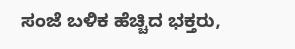ಸಂಜೆ ಬಳಿಕ ಹೆಚ್ಚಿದ ಭಕ್ತರು,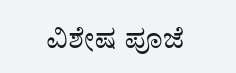ವಿಶೇಷ ಪೂಜೆ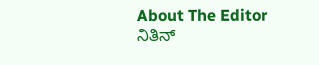About The Editor
ನಿತಿನ್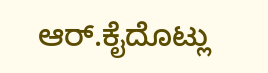ಆರ್.ಕೈದೊಟ್ಲು